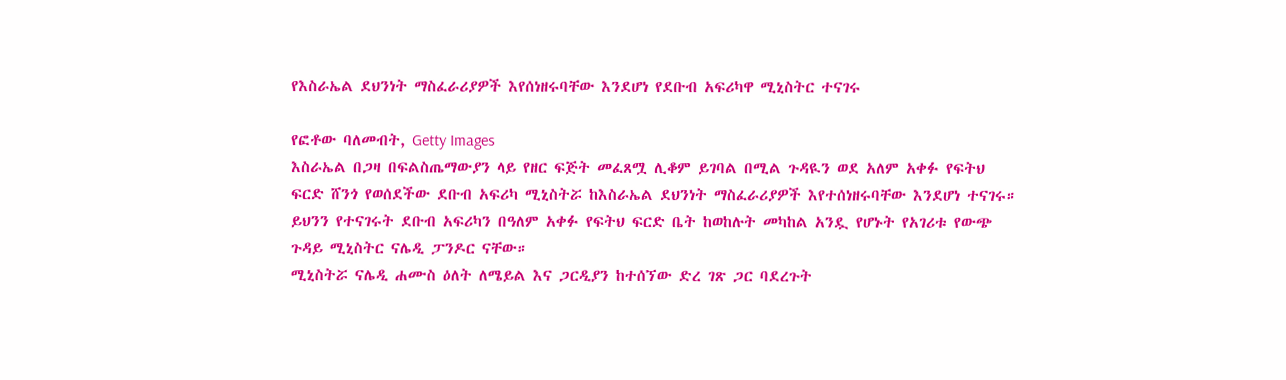የእስራኤል ደህንነት ማስፈራሪያዎች እየሰነዘሩባቸው እንደሆነ የደቡብ አፍሪካዋ ሚኒስትር ተናገሩ

የፎቶው ባለመብት, Getty Images
እስራኤል በጋዛ በፍልስጤማውያን ላይ የዘር ፍጅት መፈጸሟ ሊቆም ይገባል በሚል ጉዳዪን ወደ አለም አቀፉ የፍትህ ፍርድ ሸንጎ የወሰደችው ደቡብ አፍሪካ ሚኒስትሯ ከእስራኤል ደህንነት ማስፈራሪያዎች እየተሰነዘሩባቸው እንደሆነ ተናገሩ።
ይህንን የተናገሩት ደቡብ አፍሪካን በዓለም አቀፉ የፍትህ ፍርድ ቤት ከወከሉት መካከል አንዷ የሆኑት የአገሪቱ የውጭ ጉዳይ ሚኒስትር ናሌዲ ፓንዶር ናቸው።
ሚኒስትሯ ናሌዲ ሐሙስ ዕለት ለሜይል እና ጋርዲያን ከተሰኘው ድረ ገጽ ጋር ባደረጉት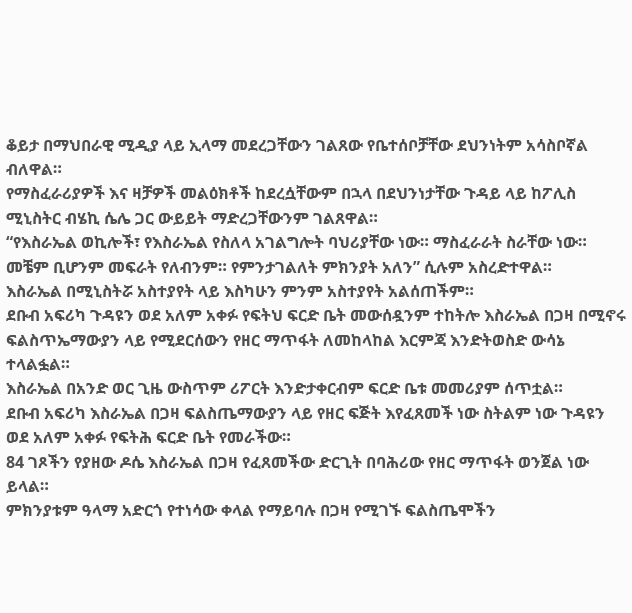ቆይታ በማህበራዊ ሚዲያ ላይ ኢላማ መደረጋቸውን ገልጸው የቤተሰቦቻቸው ደህንነትም አሳስቦኛል ብለዋል።
የማስፈራሪያዎች እና ዛቻዎች መልዕክቶች ከደረሷቸውም በኋላ በደህንነታቸው ጉዳይ ላይ ከፖሊስ ሚኒስትር ብሄኪ ሴሌ ጋር ውይይት ማድረጋቸውንም ገልጸዋል።
“የእስራኤል ወኪሎች፣ የእስራኤል የስለላ አገልግሎት ባህሪያቸው ነው። ማስፈራራት ስራቸው ነው። መቼም ቢሆንም መፍራት የለብንም። የምንታገልለት ምክንያት አለን” ሲሉም አስረድተዋል።
እስራኤል በሚኒስትሯ አስተያየት ላይ እስካሁን ምንም አስተያየት አልሰጠችም።
ደቡብ አፍሪካ ጉዳዩን ወደ አለም አቀፉ የፍትህ ፍርድ ቤት መውሰዷንም ተከትሎ እስራኤል በጋዛ በሚኖሩ ፍልስጥኤማውያን ላይ የሚደርሰውን የዘር ማጥፋት ለመከላከል እርምጃ እንድትወስድ ውሳኔ ተላልፏል።
እስራኤል በአንድ ወር ጊዜ ውስጥም ሪፖርት እንድታቀርብም ፍርድ ቤቱ መመሪያም ሰጥቷል።
ደቡብ አፍሪካ እስራኤል በጋዛ ፍልስጤማውያን ላይ የዘር ፍጅት እየፈጸመች ነው ስትልም ነው ጉዳዩን ወደ አለም አቀፉ የፍትሕ ፍርድ ቤት የመራችው።
84 ገጾችን የያዘው ዶሴ እስራኤል በጋዛ የፈጸመችው ድርጊት በባሕሪው የዘር ማጥፋት ወንጀል ነው ይላል።
ምክንያቱም ዓላማ አድርጎ የተነሳው ቀላል የማይባሉ በጋዛ የሚገኙ ፍልስጤሞችን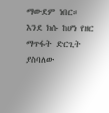ማውደም ነበር።
እንደ ክሱ ከሆነ የዘር ማጥፋት ድርጊት ያስባለው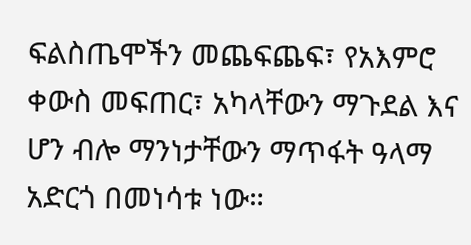ፍልስጤሞችን መጨፍጨፍ፣ የአእምሮ ቀውስ መፍጠር፣ አካላቸውን ማጉደል እና ሆን ብሎ ማንነታቸውን ማጥፋት ዓላማ አድርጎ በመነሳቱ ነው።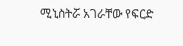ሚኒስትሯ አገራቸው የፍርድ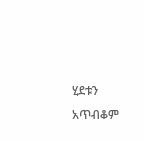ሂደቱን አጥብቆም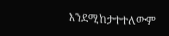እንደሚከታተተለውም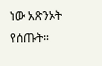ነው አጽንኦት የሰጡት።